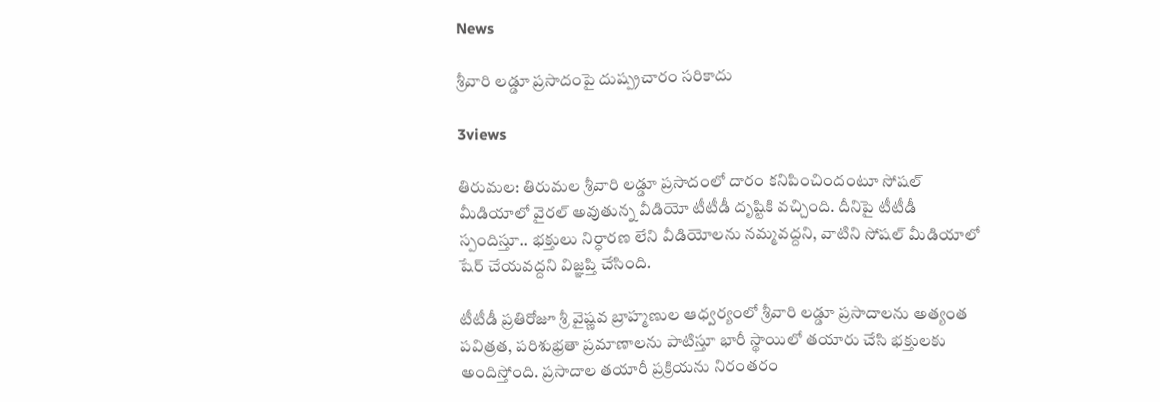News

శ్రీవారి లడ్డూ ప్రసాదంపై దుష్ప్రచారం సరికాదు

3views

తిరుమల: తిరుమల శ్రీవారి లడ్డూ ప్రసాదంలో దారం కనిపించిందంటూ సోషల్ మీడియాలో వైరల్ అవుతున్న వీడియో టీటీడీ దృష్టికి వచ్చింది. దీనిపై టీటీడీ స్పందిస్తూ.. భక్తులు నిర్ధారణ లేని వీడియోలను నమ్మవద్దని, వాటిని సోషల్ మీడియాలో షేర్ చేయవద్దని విజ్ఞప్తి చేసింది.

టీటీడీ ప్రతిరోజూ శ్రీ వైష్ణవ బ్రాహ్మణుల ఆధ్వర్యంలో శ్రీవారి లడ్డూ ప్రసాదాలను అత్యంత పవిత్రత, పరిశుభ్రతా ప్రమాణాలను పాటిస్తూ భారీ స్థాయిలో తయారు చేసి భక్తులకు అందిస్తోంది. ప్రసాదాల తయారీ ప్రక్రియను నిరంతరం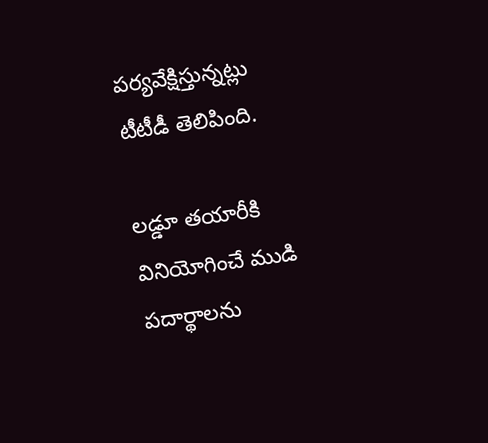పర్యవేక్షిస్తున్నట్లు టీటీడీ తెలిపింది.

లడ్డూ తయారీకి వినియోగించే ముడి పదార్థాలను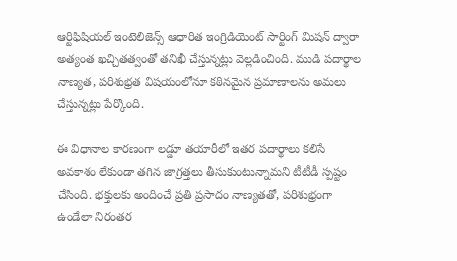ఆర్టిఫిషియల్ ఇంటెలిజెన్స్ ఆధారిత ఇంగ్రిడియెంట్ సార్టింగ్ మిషన్ ద్వారా అత్యంత ఖచ్చితత్వంతో తనిఖీ చేస్తున్నట్లు వెల్లడించింది. ముడి పదార్థాల నాణ్యత, పరిశుభ్రత విషయంలోనూ కఠినమైన ప్రమాణాలను అమలు చేస్తున్నట్లు పేర్కొంది.

ఈ విధానాల కారణంగా లడ్డూ తయారీలో ఇతర పదార్థాలు కలిసే అవకాశం లేకుండా తగిన జాగ్రత్తలు తీసుకుంటున్నామని టీటీడీ స్పష్టం చేసింది. భక్తులకు అందించే ప్రతి ప్రసాదం నాణ్యతతో, పరిశుభ్రంగా ఉండేలా నిరంతర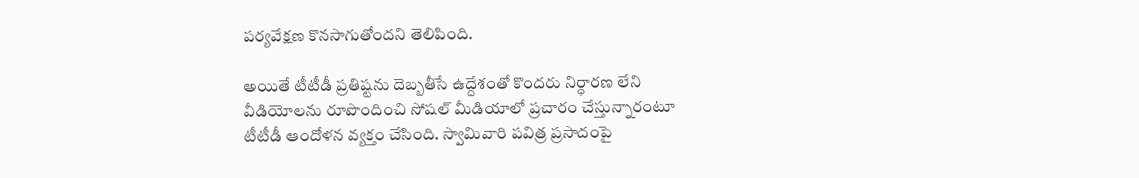పర్యవేక్షణ కొనసాగుతోందని తెలిపింది.

అయితే టీటీడీ ప్రతిష్టను దెబ్బతీసే ఉద్దేశంతో కొందరు నిర్ధారణ లేని వీడియోలను రూపొందించి సోషల్ మీడియాలో ప్రచారం చేస్తున్నారంటూ టీటీడీ ఆందోళన వ్యక్తం చేసింది. స్వామివారి పవిత్ర ప్రసాదంపై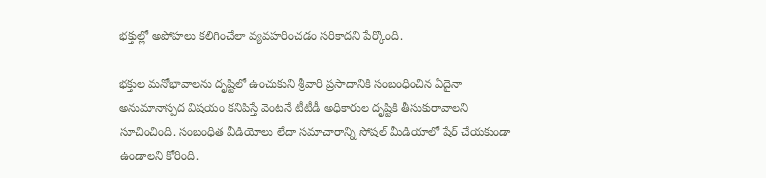భక్తుల్లో అపోహలు కలిగించేలా వ్యవహరించడం సరికాదని పేర్కొంది.

భక్తుల మనోభావాలను దృష్టిలో ఉంచుకుని శ్రీవారి ప్రసాదానికి సంబంధించిన ఏదైనా అనుమానాస్పద విషయం కనిపిస్తే వెంటనే టీటీడీ అధికారుల దృష్టికి తీసుకురావాలని సూచించింది. సంబంధిత వీడియోలు లేదా సమాచారాన్ని సోషల్ మీడియాలో షేర్ చేయకుండా ఉండాలని కోరింది.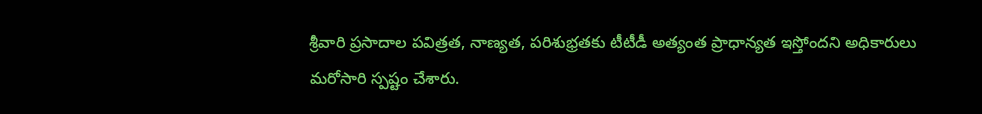శ్రీవారి ప్రసాదాల పవిత్రత, నాణ్యత, పరిశుభ్రతకు టీటీడీ అత్యంత ప్రాధాన్యత ఇస్తోందని అధికారులు మరోసారి స్పష్టం చేశారు.